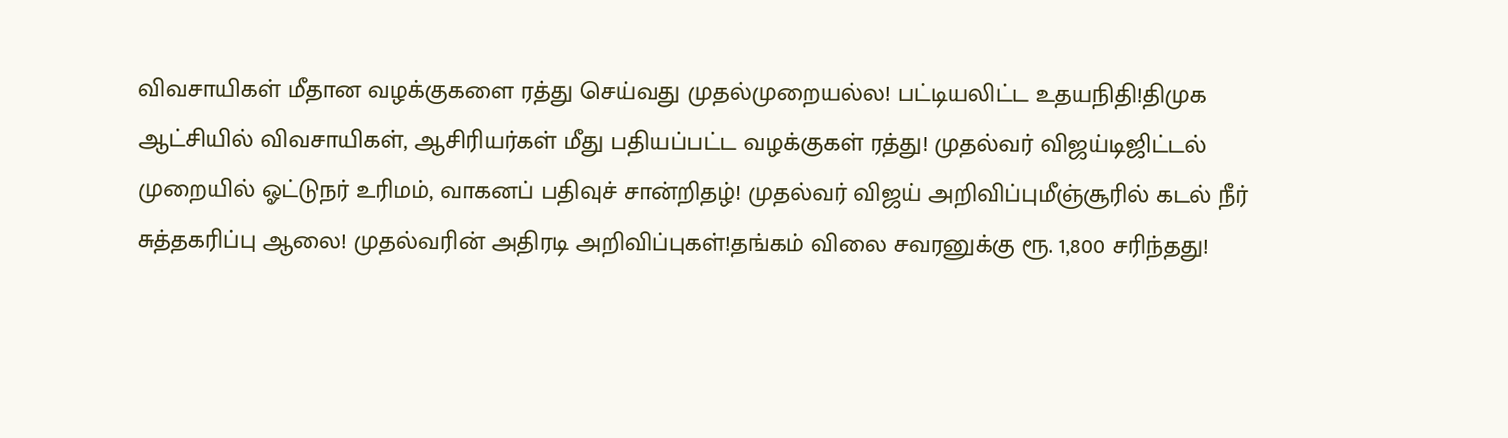விவசாயிகள் மீதான வழக்குகளை ரத்து செய்வது முதல்முறையல்ல! பட்டியலிட்ட உதயநிதி!திமுக ஆட்சியில் விவசாயிகள், ஆசிரியர்கள் மீது பதியப்பட்ட வழக்குகள் ரத்து! முதல்வர் விஜய்டிஜிட்டல் முறையில் ஓட்டுநர் உரிமம், வாகனப் பதிவுச் சான்றிதழ்! முதல்வர் விஜய் அறிவிப்புமீஞ்சூரில் கடல் நீர் சுத்தகரிப்பு ஆலை! முதல்வரின் அதிரடி அறிவிப்புகள்!தங்கம் விலை சவரனுக்கு ரூ. 1,800 சரிந்தது!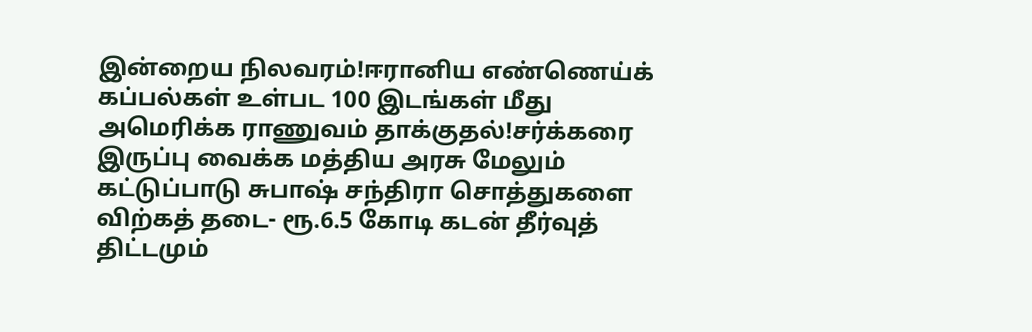இன்றைய நிலவரம்!ஈரானிய எண்ணெய்க் கப்பல்கள் உள்பட 100 இடங்கள் மீது அமெரிக்க ராணுவம் தாக்குதல்!சர்க்கரை இருப்பு வைக்க மத்திய அரசு மேலும் கட்டுப்பாடு சுபாஷ் சந்திரா சொத்துகளை விற்கத் தடை- ரூ.6.5 கோடி கடன் தீர்வுத் திட்டமும்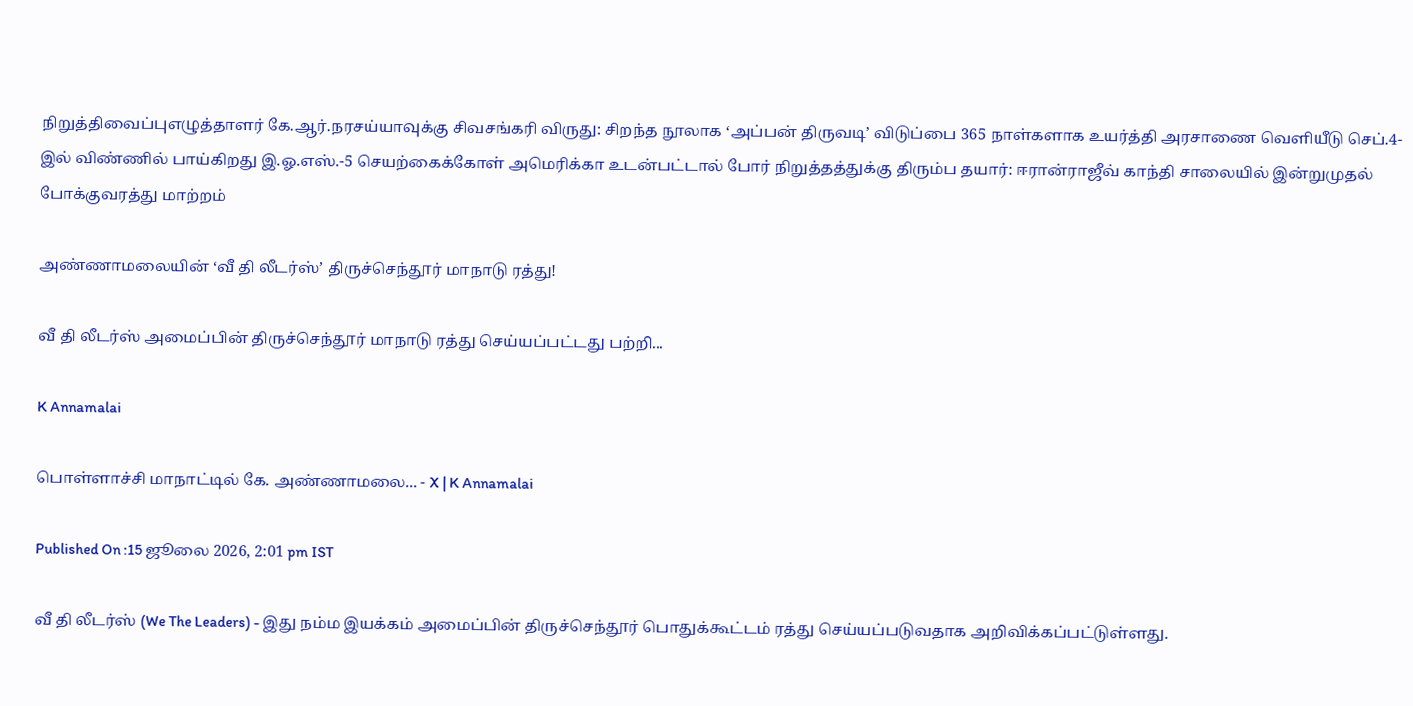நிறுத்திவைப்புஎழுத்தாளர் கே.ஆர்.நரசய்யாவுக்கு சிவசங்கரி விருது: சிறந்த நூலாக ‘அப்பன் திருவடி’ விடுப்பை 365 நாள்களாக உயர்த்தி அரசாணை வெளியீடு செப்.4-இல் விண்ணில் பாய்கிறது இ.ஓ.எஸ்.-5 செயற்கைக்கோள் அமெரிக்கா உடன்பட்டால் போர் நிறுத்தத்துக்கு திரும்ப தயார்: ஈரான்ராஜீவ் காந்தி சாலையில் இன்றுமுதல் போக்குவரத்து மாற்றம்

அண்ணாமலையின் ‘வீ தி லீடர்ஸ்’ திருச்செந்தூர் மாநாடு ரத்து!

வீ தி லீடர்ஸ் அமைப்பின் திருச்செந்தூர் மாநாடு ரத்து செய்யப்பட்டது பற்றி...

K Annamalai

பொள்ளாச்சி மாநாட்டில் கே. அண்ணாமலை... - X | K Annamalai

Published On :15 ஜூலை 2026, 2:01 pm IST

வீ தி லீடர்ஸ் (We The Leaders) - இது நம்ம இயக்கம் அமைப்பின் திருச்செந்தூர் பொதுக்கூட்டம் ரத்து செய்யப்படுவதாக அறிவிக்கப்பட்டுள்ளது.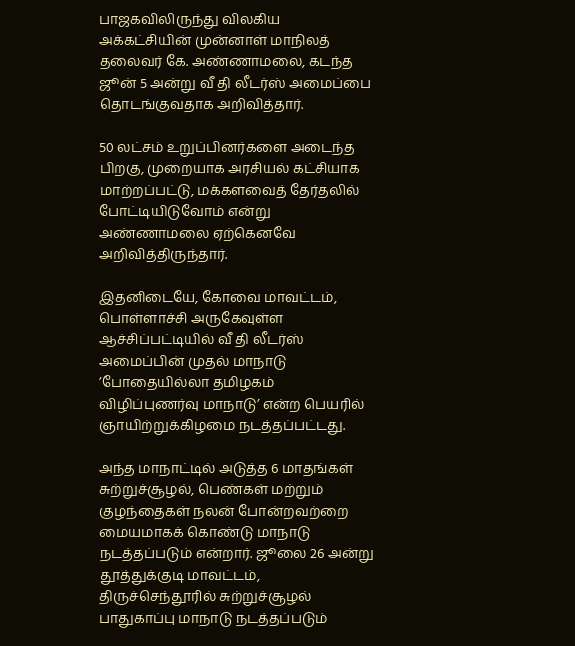பாஜகவிலிருந்து விலகிய அக்கட்சியின் முன்னாள் மாநிலத் தலைவர் கே. அண்ணாமலை, கடந்த ஜூன் 5 அன்று வீ தி லீடர்ஸ் அமைப்பை தொடங்குவதாக அறிவித்தார்.

50 லட்சம் உறுப்பினர்களை அடைந்த பிறகு, முறையாக அரசியல் கட்சியாக மாற்றப்பட்டு, மக்களவைத் தேர்தலில் போட்டியிடுவோம் என்று அண்ணாமலை ஏற்கெனவே அறிவித்திருந்தார்.

இதனிடையே, கோவை மாவட்டம், பொள்ளாச்சி அருகேவுள்ள ஆச்சிப்பட்டியில் வீ தி லீடர்ஸ் அமைப்பின் முதல் மாநாடு ’போதையில்லா தமிழகம் விழிப்புணர்வு மாநாடு’ என்ற பெயரில் ஞாயிற்றுக்கிழமை நடத்தப்பட்டது.

அந்த மாநாட்டில் அடுத்த 6 மாதங்கள் சுற்றுச்சூழல், பெண்கள் மற்றும் குழந்தைகள் நலன் போன்றவற்றை மையமாகக் கொண்டு மாநாடு நடத்தப்படும் என்றார். ஜூலை 26 அன்று தூத்துக்குடி மாவட்டம், திருச்செந்தூரில் சுற்றுச்சூழல் பாதுகாப்பு மாநாடு நடத்தப்படும்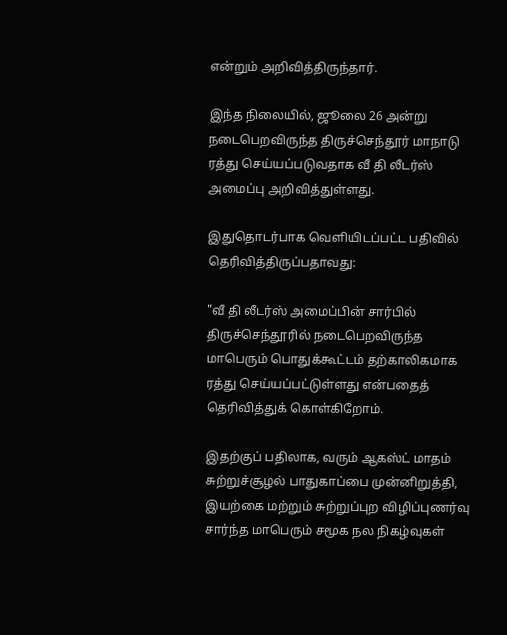என்றும் அறிவித்திருந்தார்.

இந்த நிலையில், ஜூலை 26 அன்று நடைபெறவிருந்த திருச்செந்தூர் மாநாடு ரத்து செய்யப்படுவதாக வீ தி லீடர்ஸ் அமைப்பு அறிவித்துள்ளது.

இதுதொடர்பாக வெளியிடப்பட்ட பதிவில் தெரிவித்திருப்பதாவது:

"வீ தி லீடர்ஸ் அமைப்பின் சார்பில் திருச்செந்தூரில் நடைபெறவிருந்த மாபெரும் பொதுக்கூட்டம் தற்காலிகமாக ரத்து செய்யப்பட்டுள்ளது என்பதைத் தெரிவித்துக் கொள்கிறோம்.

இதற்குப் பதிலாக, வரும் ஆகஸ்ட் மாதம் சுற்றுச்சூழல் பாதுகாப்பை முன்னிறுத்தி, இயற்கை மற்றும் சுற்றுப்புற விழிப்புணர்வு சார்ந்த மாபெரும் சமூக நல நிகழ்வுகள்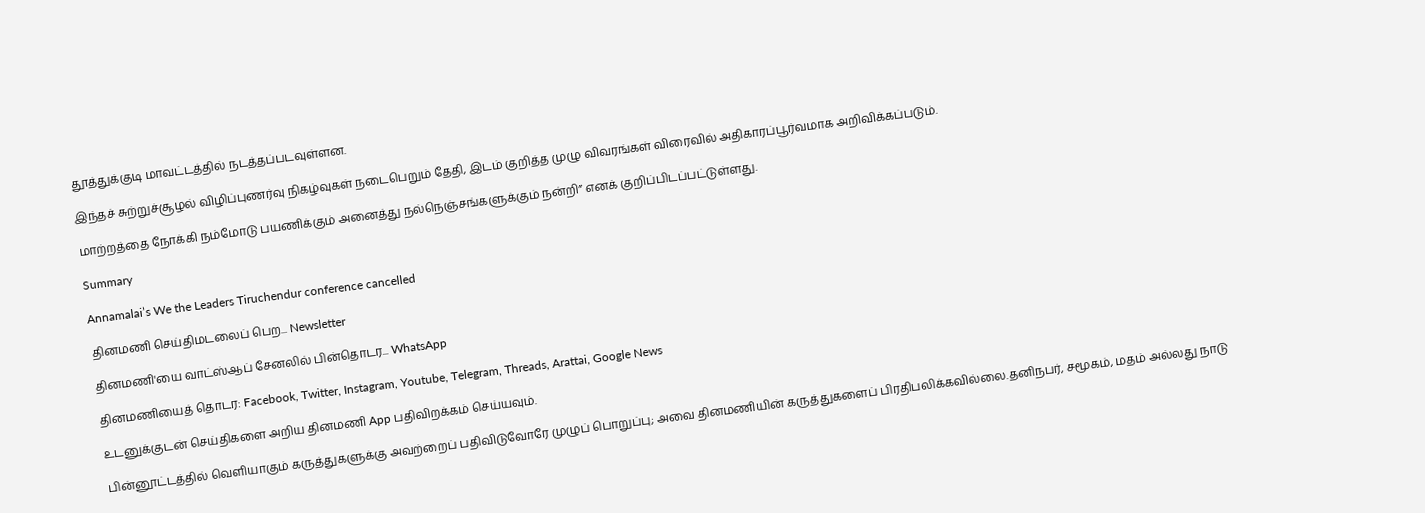தூத்துக்குடி மாவட்டத்தில் நடத்தப்படவுள்ளன.

இந்தச் சுற்றுச்சூழல் விழிப்புணர்வு நிகழ்வுகள் நடைபெறும் தேதி, இடம் குறித்த முழு விவரங்கள் விரைவில் அதிகாரப்பூர்வமாக அறிவிக்கப்படும்.

மாற்றத்தை நோக்கி நம்மோடு பயணிக்கும் அனைத்து நல்நெஞ்சங்களுக்கும் நன்றி” எனக் குறிப்பிடப்பட்டுள்ளது.

Summary

Annamalai’s We the Leaders Tiruchendur conference cancelled

தினமணி செய்திமடலைப் பெற... Newsletter

தினமணி'யை வாட்ஸ்ஆப் சேனலில் பின்தொடர... WhatsApp

தினமணியைத் தொடர: Facebook, Twitter, Instagram, Youtube, Telegram, Threads, Arattai, Google News

உடனுக்குடன் செய்திகளை அறிய தினமணி App பதிவிறக்கம் செய்யவும்.

பின்னூட்டத்தில் வெளியாகும் கருத்துகளுக்கு அவற்றைப் பதிவிடுவோரே முழுப் பொறுப்பு; அவை தினமணியின் கருத்துகளைப் பிரதிபலிக்கவில்லை.தனிநபர், சமூகம், மதம் அல்லது நாடு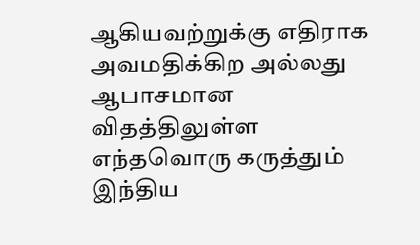ஆகியவற்றுக்கு எதிராக அவமதிக்கிற அல்லது ஆபாசமான விதத்திலுள்ள எந்தவொரு கருத்தும் இந்திய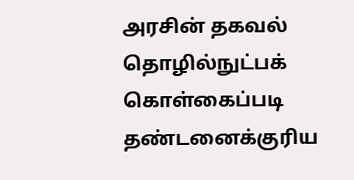அரசின் தகவல் தொழில்நுட்பக் கொள்கைப்படி தண்டனைக்குரிய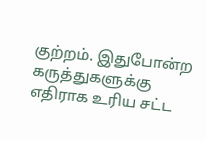குற்றம். இதுபோன்ற கருத்துகளுக்கு எதிராக உரிய சட்ட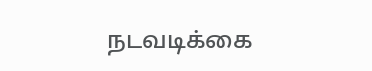நடவடிக்கை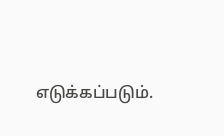எடுக்கப்படும்.